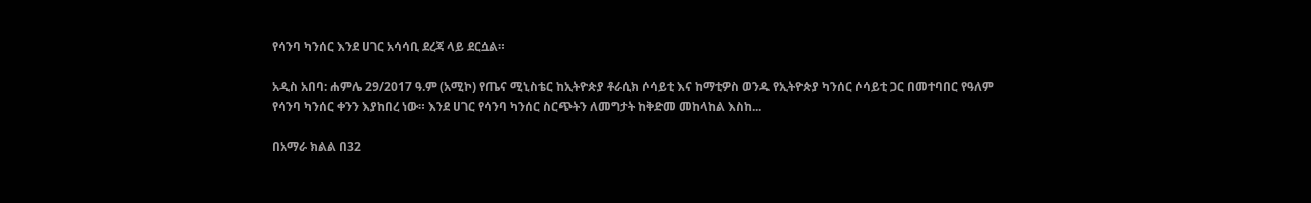የሳንባ ካንሰር እንደ ሀገር አሳሳቢ ደረጃ ላይ ደርሷል።

አዲስ አበባ: ሐምሌ 29/2017 ዓ.ም (አሚኮ) የጤና ሚኒስቴር ከኢትዮጵያ ቶራሲክ ሶሳይቲ እና ከማቲዎስ ወንዱ የኢትዮጵያ ካንሰር ሶሳይቲ ጋር በመተባበር የዓለም የሳንባ ካንሰር ቀንን እያከበረ ነው። እንደ ሀገር የሳንባ ካንሰር ስርጭትን ለመግታት ከቅድመ መከላከል እስከ...

በአማራ ክልል በ32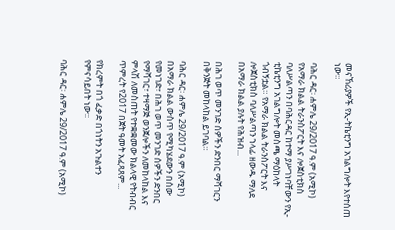መናኸሪያዎች የኢ-ትኬቲንግ አገልግሎት እየተሰጠ ነው።

ባሕር ዳር፡ ሐምሌ 29/2017 ዓ.ም (አሚኮ) የአማራ ክልል ትራንስፖርት እና ሎጀስቲክስ ባለሥልጣን በባሕርዳር ከተማ ያሥገነባቸውን የኢ-ቲኬቲንግ አገልግሎት መስጫ ማዕከላት ጎብኝቷል። የአማራ ክልል ትራንስፖርት እና ሎጀስቲክስ ባለሥልጣን ኀላፊ ዘውዱ ማለደ በአማራ ክልል ያሉት የሕዝብ...

በሕገ ወጥ መንገድ ሰዎችን ድንበር ማሻገርን በቅንጅት መከላከል ይገባል።

ባሕር ዳር፡ ሐምሌ 29/2017 ዓ.ም (አሚኮ) በአማራ ክልል ውስጥ የሚካሄደውን በሰው የመነገድ፣ በሕገ ወጥ መንገድ ሰዎችን ድንበር የማሻገር፣ ተዛማጅ ወንጀሎችን ለመከላከል እና ምላሽ ለመስጠት የተቋቋመው ክልላዊ የትብብር ጥምረት የ2017 በጀት ዓመት አፈጻጸም...

የክረምት በጎ ፈቃድ በጎነትን አጉልተን የምናሳይበት ነው፡፡

ባሕር ዳር፡ ሐምሌ 29/2017 ዓ.ም (አሚኮ)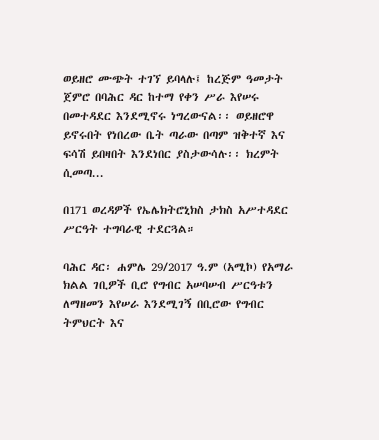ወይዘሮ ሙጭት ተገኘ ይባላሉ፤ ከረጅም ዓመታት ጀምሮ በባሕር ዳር ከተማ የቀን ሥራ እየሠሩ በመተዳደር እንደሚኖሩ ነግረውናል፡፡ ወይዘሮዋ ይኖሩበት የነበረው ቤት ጣራው በጣም ዝቅተኛ እና ፍሳሽ ይበዛበት እንደነበር ያስታውሳሉ፡፡ ክረምት ሲመጣ...

በ171 ወረዳዎች የኤሌክትሮኒክስ ታክስ አሥተዳደር ሥርዓት ተግባራዊ ተደርጓል።

ባሕር ዳር፡ ሐምሌ 29/2017 ዓ.ም (አሚኮ) የአማራ ክልል ገቢዎች ቢሮ የግብር አሠባሠብ ሥርዓቱን ለማዘመን እየሠራ እንደሚገኝ በቢሮው የግብር ትምህርት እና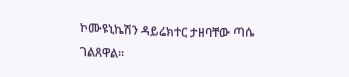ኮሙዩኒኬሽን ዳይሬክተር ታዘባቸው ጣሴ ገልጸዋል።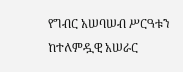የግብር አሠባሠብ ሥርዓቱን ከተለምዷዊ አሠራር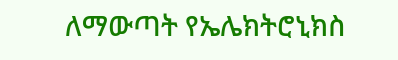ለማውጣት የኤሌክትሮኒክስ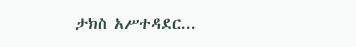ታክስ አሥተዳደር...